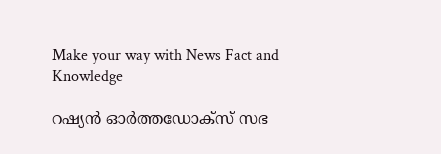Make your way with News Fact and Knowledge

റഷ്യൻ ഓർത്തഡോക്സ് സഭ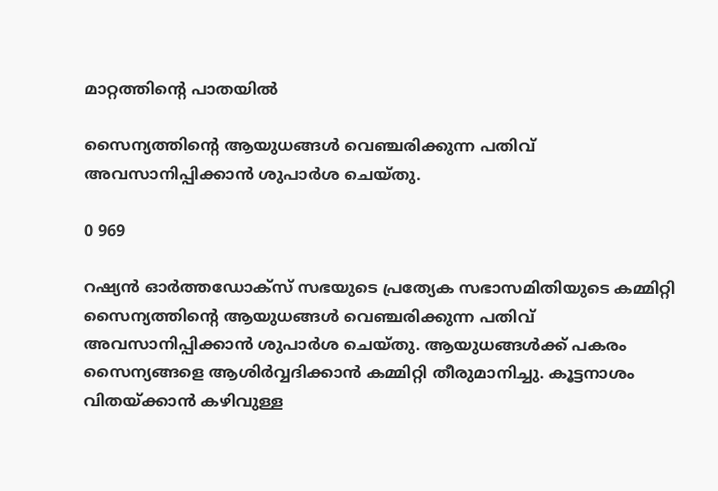മാറ്റത്തിന്റെ പാതയിൽ

സൈന്യത്തിന്റെ ആയുധങ്ങൾ വെഞ്ചരിക്കുന്ന പതിവ് അവസാനിപ്പിക്കാൻ ശുപാർശ ചെയ്തു.

0 969

റഷ്യൻ ഓർത്തഡോക്സ് സഭയുടെ പ്രത്യേക സഭാസമിതിയുടെ കമ്മിറ്റി സൈന്യത്തിന്റെ ആയുധങ്ങൾ വെഞ്ചരിക്കുന്ന പതിവ് അവസാനിപ്പിക്കാൻ ശുപാർശ ചെയ്തു. ആയുധങ്ങൾക്ക് പകരം സൈന്യങ്ങളെ ആശിർവ്വദിക്കാൻ കമ്മിറ്റി തീരുമാനിച്ചു. കൂട്ടനാശം വിതയ്ക്കാൻ കഴിവുള്ള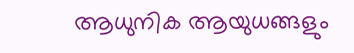ആധുനിക ആയുധങ്ങളും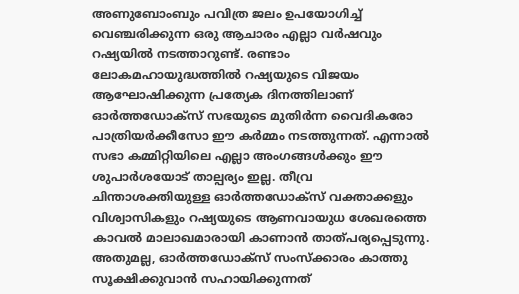അണുബോംബും പവിത്ര ജലം ഉപയോഗിച്ച് വെഞ്ചരിക്കുന്ന ഒരു ആചാരം എല്ലാ വർഷവും റഷ്യയിൽ നടത്താറുണ്ട്. രണ്ടാം ലോകമഹായുദ്ധത്തിൽ റഷ്യയുടെ വിജയം ആഘോഷിക്കുന്ന പ്രത്യേക ദിനത്തിലാണ് ഓർത്തഡോക്സ് സഭയുടെ മുതിർന്ന വൈദികരോ പാത്രിയർക്കീസോ ഈ കർമ്മം നടത്തുന്നത്. എന്നാൽ സഭാ കമ്മിറ്റിയിലെ എല്ലാ അംഗങ്ങൾക്കും ഈ ശുപാർശയോട് താല്പര്യം ഇല്ല. തീവ്ര ചിന്താശക്തിയുള്ള ഓർത്തഡോക്സ് വക്താക്കളും വിശ്വാസികളും റഷ്യയുടെ ആണവായുധ ശേഖരത്തെ കാവൽ മാലാഖമാരായി കാണാൻ താത്പര്യപ്പെടുന്നു. അതുമല്ല, ഓർത്തഡോക്സ് സംസ്ക്കാരം കാത്തു സൂക്ഷിക്കുവാൻ സഹായിക്കുന്നത്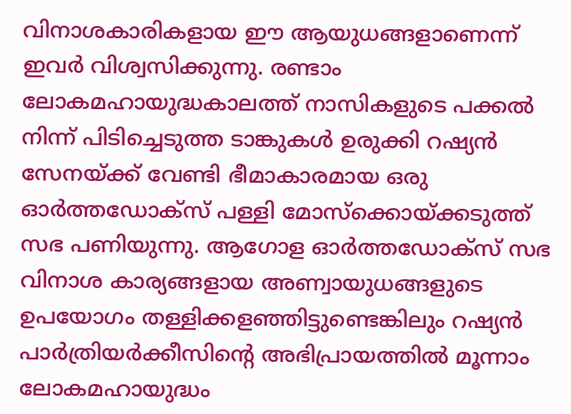വിനാശകാരികളായ ഈ ആയുധങ്ങളാണെന്ന് ഇവർ വിശ്വസിക്കുന്നു. രണ്ടാം ലോകമഹായുദ്ധകാലത്ത് നാസികളുടെ പക്കൽ നിന്ന് പിടിച്ചെടുത്ത ടാങ്കുകൾ ഉരുക്കി റഷ്യൻ സേനയ്ക്ക് വേണ്ടി ഭീമാകാരമായ ഒരു ഓർത്തഡോക്സ് പള്ളി മോസ്‌ക്കൊയ്ക്കടുത്ത് സഭ പണിയുന്നു. ആഗോള ഓർത്തഡോക്സ് സഭ വിനാശ കാര്യങ്ങളായ അണ്വായുധങ്ങളുടെ ഉപയോഗം തള്ളിക്കളഞ്ഞിട്ടുണ്ടെങ്കിലും റഷ്യൻ പാർത്രിയർക്കീസിന്റെ അഭിപ്രായത്തിൽ മൂന്നാം ലോകമഹായുദ്ധം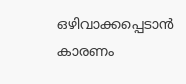ഒഴിവാക്കപ്പെടാൻ കാരണം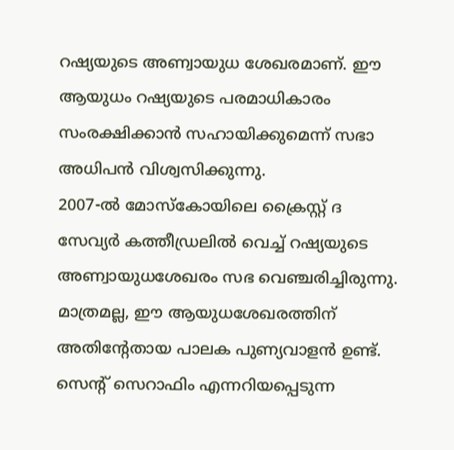റഷ്യയുടെ അണ്വായുധ ശേഖരമാണ്. ഈ ആയുധം റഷ്യയുടെ പരമാധികാരം സംരക്ഷിക്കാൻ സഹായിക്കുമെന്ന് സഭാ അധിപൻ വിശ്വസിക്കുന്നു.
2007-ൽ മോസ്‌കോയിലെ ക്രൈസ്റ്റ് ദ സേവ്യർ കത്തീഡ്രലിൽ വെച്ച് റഷ്യയുടെ അണ്വായുധശേഖരം സഭ വെഞ്ചരിച്ചിരുന്നു. മാത്രമല്ല, ഈ ആയുധശേഖരത്തിന് അതിന്റേതായ പാലക പുണ്യവാളൻ ഉണ്ട്. സെന്റ് സെറാഫിം എന്നറിയപ്പെടുന്ന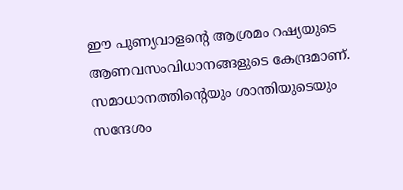ഈ പുണ്യവാളന്റെ ആശ്രമം റഷ്യയുടെ ആണവസംവിധാനങ്ങളുടെ കേന്ദ്രമാണ്. സമാധാനത്തിന്റെയും ശാന്തിയുടെയും സന്ദേശം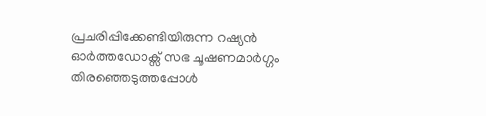പ്രചരിപ്പിക്കേണ്ടിയിരുന്ന റഷ്യൻ ഓർത്തഡോക്സ് സഭ ചൂഷണമാർഗ്ഗം തിരഞ്ഞെടുത്തപ്പോൾ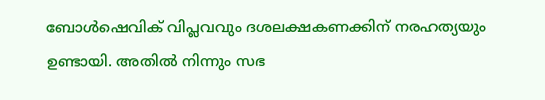ബോൾഷെവിക് വിപ്ലവവും ദശലക്ഷകണക്കിന് നരഹത്യയും ഉണ്ടായി. അതിൽ നിന്നും സഭ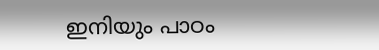ഇനിയും പാഠം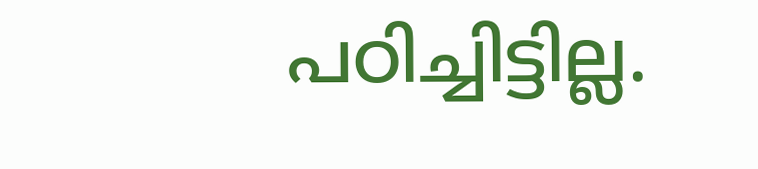പഠിച്ചിട്ടില്ല.